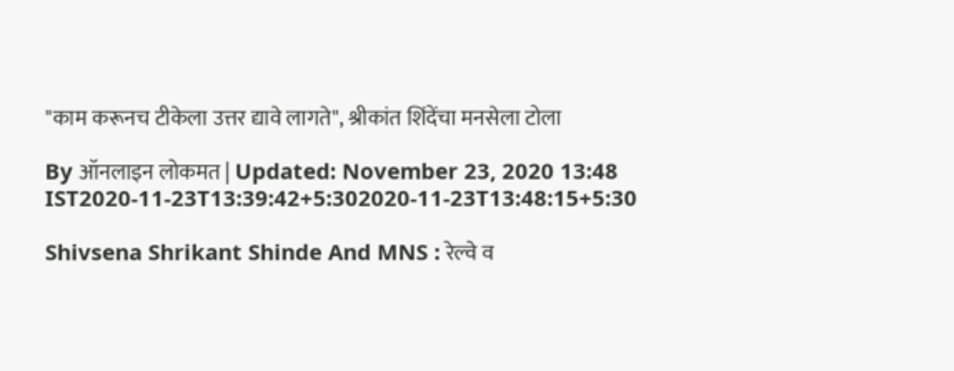"काम करूनच टीकेला उत्तर द्यावे लागते", श्रीकांत शिंदेंचा मनसेला टोला

By ऑनलाइन लोकमत | Updated: November 23, 2020 13:48 IST2020-11-23T13:39:42+5:302020-11-23T13:48:15+5:30

Shivsena Shrikant Shinde And MNS : रेल्वे व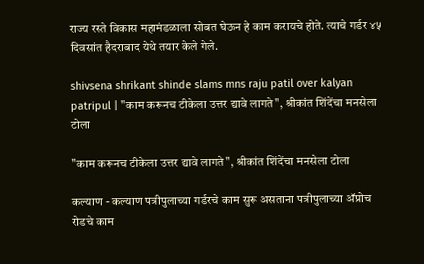राज्य रस्ते विकास महामंडळाला सोबत घेऊन हे काम करायचे होते. त्याचे गर्डर ४५ दिवसांत हैदराबाद येथे तयार केले गेले.

shivsena shrikant shinde slams mns raju patil over kalyan patripul | "काम करूनच टीकेला उत्तर द्यावे लागते", श्रीकांत शिंदेंचा मनसेला टोला

"काम करूनच टीकेला उत्तर द्यावे लागते", श्रीकांत शिंदेंचा मनसेला टोला

कल्याण - कल्याण पत्रीपुलाच्या गर्डरचे काम सुरू असताना पत्रीपुलाच्या अ‍ॅप्रोच रोडचे काम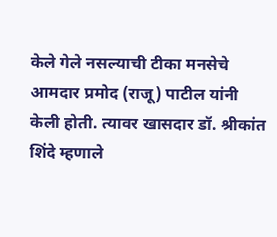केले गेले नसल्याची टीका मनसेचे आमदार प्रमोद (राजू) पाटील यांनी केली होती. त्यावर खासदार डॉ. श्रीकांत शिंदे म्हणाले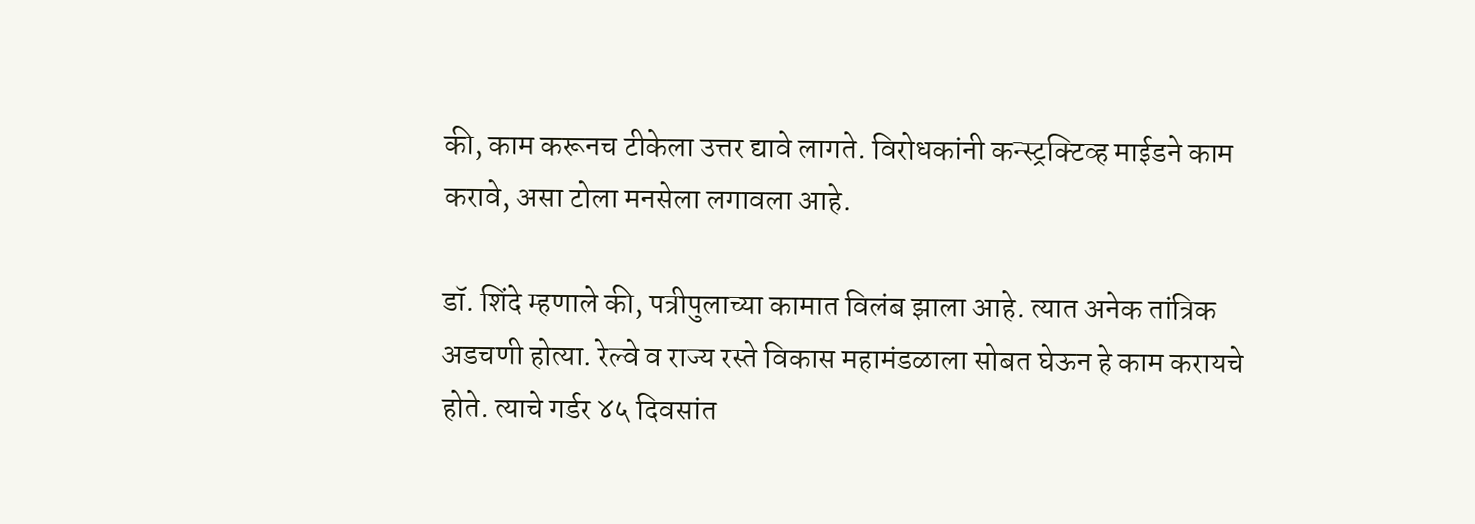की, काम करूनच टीकेला उत्तर द्यावे लागते. विरोधकांनी कन्स्ट्रक्टिव्ह माईडने काम करावे, असा टोला मनसेला लगावला आहे.

डॉ. शिंदे म्हणाले की, पत्रीपुलाच्या कामात विलंब झाला आहे. त्यात अनेक तांत्रिक अडचणी होत्या. रेल्वे व राज्य रस्ते विकास महामंडळाला सोबत घेऊन हे काम करायचे होते. त्याचे गर्डर ४५ दिवसांत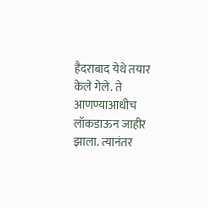हैदराबाद येथे तयार केले गेले. ते आणण्याआधीच लॉकडाऊन जाहीर झाला. त्यानंतर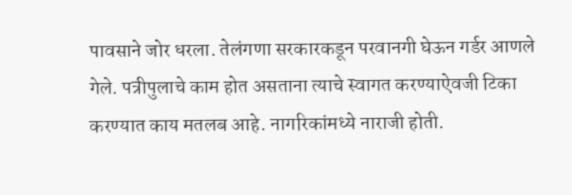पावसाने जोर धरला. तेलंगणा सरकारकडून परवानगी घेऊन गर्डर आणले गेले. पत्रीपुलाचे काम होत असताना त्याचे स्वागत करण्याऐवजी टिका करण्यात काय मतलब आहे. नागरिकांमध्ये नाराजी होती.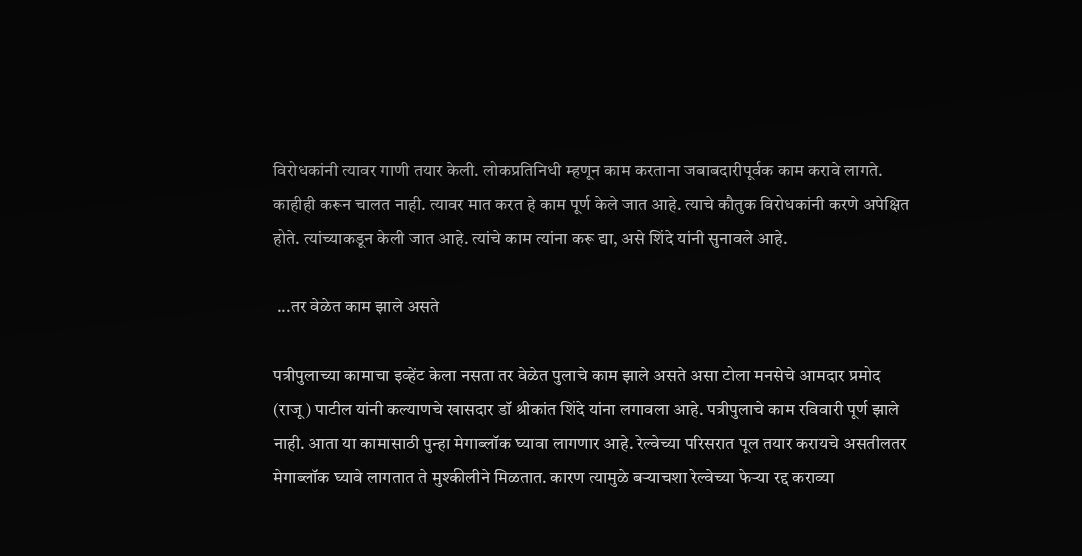विरोधकांनी त्यावर गाणी तयार केली. लोकप्रतिनिधी म्हणून काम करताना जबाबदारीपूर्वक काम करावे लागते. काहीही करून चालत नाही. त्यावर मात करत हे काम पूर्ण केले जात आहे. त्याचे कौतुक विरोधकांनी करणे अपेक्षित होते. त्यांच्याकडून केली जात आहे. त्यांचे काम त्यांना करू द्या, असे शिंदे यांनी सुनावले आहे.

 ...तर वेळेत काम झाले असते

पत्रीपुलाच्या कामाचा इव्हेंट केला नसता तर वेळेत पुलाचे काम झाले असते असा टोला मनसेचे आमदार प्रमोद (राजू) पाटील यांनी कल्याणचे खासदार डॉ श्रीकांत शिंदे यांना लगावला आहे. पत्रीपुलाचे काम रविवारी पूर्ण झाले नाही. आता या कामासाठी पुन्हा मेगाब्लॉक घ्यावा लागणार आहे. रेल्वेच्या परिसरात पूल तयार करायचे असतीलतर मेगाब्लॉक घ्यावे लागतात ते मुश्कीलीने मिळतात. कारण त्यामुळे बऱ्याचशा रेल्वेच्या फेऱ्या रद्द कराव्या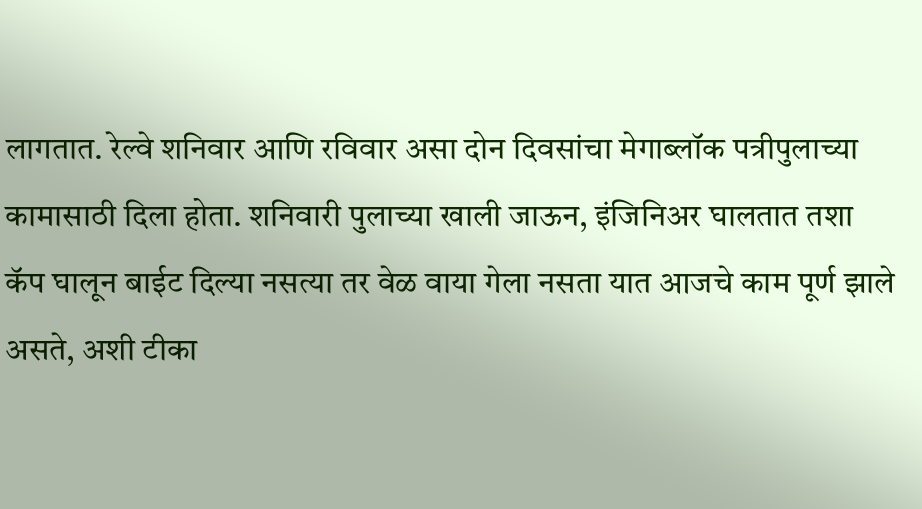लागतात. रेल्वे शनिवार आणि रविवार असा दोन दिवसांचा मेगाब्लॉक पत्रीपुलाच्या कामासाठी दिला होता. शनिवारी पुलाच्या खाली जाऊन, इंजिनिअर घालतात तशा कॅप घालून बाईट दिल्या नसत्या तर वेळ वाया गेला नसता यात आजचे काम पूर्ण झाले असते, अशी टीका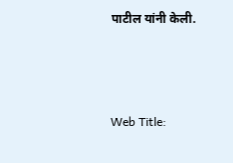पाटील यांनी केली.



Web Title: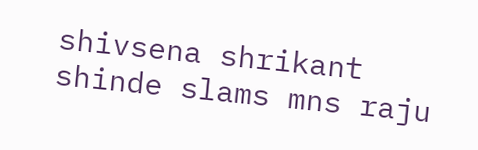shivsena shrikant shinde slams mns raju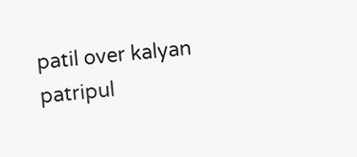patil over kalyan patripul